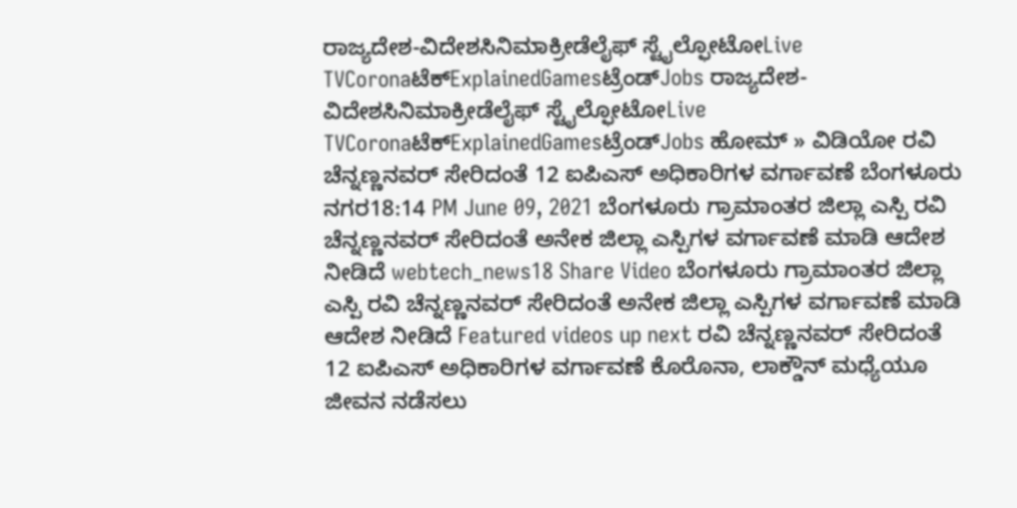ರಾಜ್ಯದೇಶ-ವಿದೇಶಸಿನಿಮಾಕ್ರೀಡೆಲೈಫ್ ಸ್ಟೈಲ್ಫೋಟೋLive TVCoronaಟೆಕ್ExplainedGamesಟ್ರೆಂಡ್Jobs ರಾಜ್ಯದೇಶ-ವಿದೇಶಸಿನಿಮಾಕ್ರೀಡೆಲೈಫ್ ಸ್ಟೈಲ್ಫೋಟೋLive TVCoronaಟೆಕ್ExplainedGamesಟ್ರೆಂಡ್Jobs ಹೋಮ್ » ವಿಡಿಯೋ ರವಿ ಚೆನ್ನಣ್ಣನವರ್ ಸೇರಿದಂತೆ 12 ಐಪಿಎಸ್ ಅಧಿಕಾರಿಗಳ ವರ್ಗಾವಣೆ ಬೆಂಗಳೂರು ನಗರ18:14 PM June 09, 2021 ಬೆಂಗಳೂರು ಗ್ರಾಮಾಂತರ ಜಿಲ್ಲಾ ಎಸ್ಪಿ ರವಿ ಚೆನ್ನಣ್ಣನವರ್ ಸೇರಿದಂತೆ ಅನೇಕ ಜಿಲ್ಲಾ ಎಸ್ಪಿಗಳ ವರ್ಗಾವಣೆ ಮಾಡಿ ಆದೇಶ ನೀಡಿದೆ webtech_news18 Share Video ಬೆಂಗಳೂರು ಗ್ರಾಮಾಂತರ ಜಿಲ್ಲಾ ಎಸ್ಪಿ ರವಿ ಚೆನ್ನಣ್ಣನವರ್ ಸೇರಿದಂತೆ ಅನೇಕ ಜಿಲ್ಲಾ ಎಸ್ಪಿಗಳ ವರ್ಗಾವಣೆ ಮಾಡಿ ಆದೇಶ ನೀಡಿದೆ Featured videos up next ರವಿ ಚೆನ್ನಣ್ಣನವರ್ ಸೇರಿದಂತೆ 12 ಐಪಿಎಸ್ ಅಧಿಕಾರಿಗಳ ವರ್ಗಾವಣೆ ಕೊರೊನಾ, ಲಾಕ್ಡೌನ್ ಮಧ್ಯೆಯೂ ಜೀವನ ನಡೆಸಲು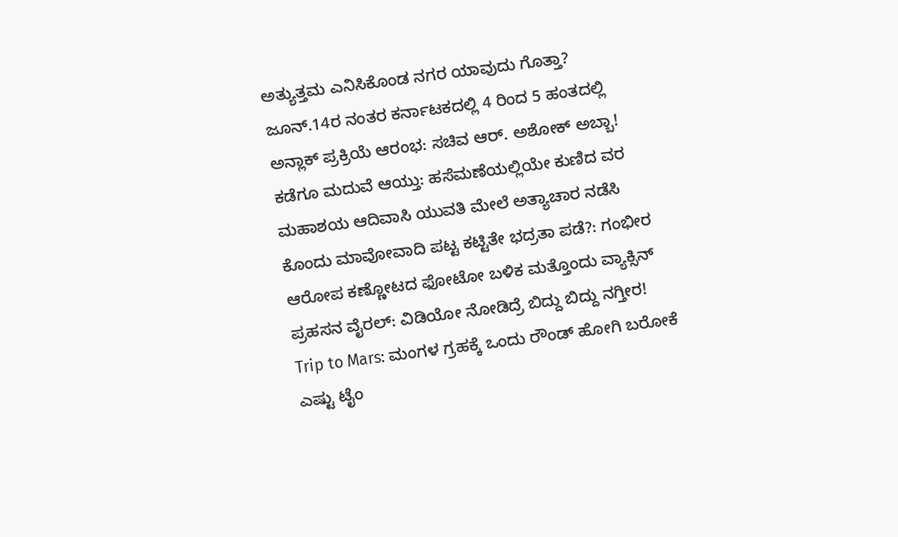ಅತ್ಯುತ್ತಮ ಎನಿಸಿಕೊಂಡ ನಗರ ಯಾವುದು ಗೊತ್ತಾ? ಜೂನ್.14ರ ನಂತರ ಕರ್ನಾಟಕದಲ್ಲಿ 4 ರಿಂದ 5 ಹಂತದಲ್ಲಿ ಅನ್ಲಾಕ್ ಪ್ರಕ್ರಿಯೆ ಆರಂಭ: ಸಚಿವ ಆರ್. ಅಶೋಕ್ ಅಬ್ಬಾ! ಕಡೆಗೂ ಮದುವೆ ಆಯ್ತು: ಹಸೆಮಣೆಯಲ್ಲಿಯೇ ಕುಣಿದ ವರ ಮಹಾಶಯ ಆದಿವಾಸಿ ಯುವತಿ ಮೇಲೆ ಅತ್ಯಾಚಾರ ನಡೆಸಿ ಕೊಂದು ಮಾವೋವಾದಿ ಪಟ್ಟ ಕಟ್ಟಿತೇ ಭದ್ರತಾ ಪಡೆ?: ಗಂಭೀರ ಆರೋಪ ಕಣ್ಣೋಟದ ಫೋಟೋ ಬಳಿಕ ಮತ್ತೊಂದು ವ್ಯಾಕ್ಸಿನ್ ಪ್ರಹಸನ ವೈರಲ್: ವಿಡಿಯೋ ನೋಡಿದ್ರೆ ಬಿದ್ದು ಬಿದ್ದು ನಗ್ತೀರ! Trip to Mars: ಮಂಗಳ ಗ್ರಹಕ್ಕೆ ಒಂದು ರೌಂಡ್ ಹೋಗಿ ಬರೋಕೆ ಎಷ್ಟು ಟೈಂ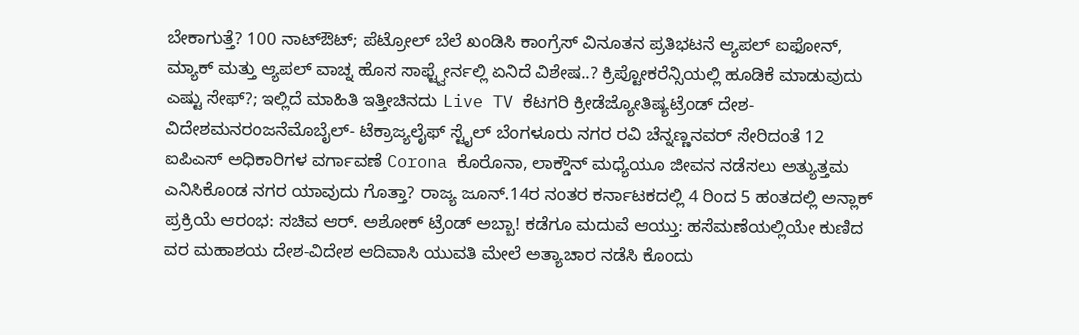ಬೇಕಾಗುತ್ತೆ? 100 ನಾಟ್ಔಟ್; ಪೆಟ್ರೋಲ್ ಬೆಲೆ ಖಂಡಿಸಿ ಕಾಂಗ್ರೆಸ್ ವಿನೂತನ ಪ್ರತಿಭಟನೆ ಆ್ಯಪಲ್ ಐಫೋನ್, ಮ್ಯಾಕ್ ಮತ್ತು ಆ್ಯಪಲ್ ವಾಚ್ನ ಹೊಸ ಸಾಫ್ಟ್ವೇರ್ನಲ್ಲಿ ಏನಿದೆ ವಿಶೇಷ..? ಕ್ರಿಪ್ಟೋಕರೆನ್ಸಿಯಲ್ಲಿ ಹೂಡಿಕೆ ಮಾಡುವುದು ಎಷ್ಟು ಸೇಫ್?; ಇಲ್ಲಿದೆ ಮಾಹಿತಿ ಇತ್ತೀಚಿನದು Live TV ಕೆಟಗರಿ ಕ್ರೀಡೆಜ್ಯೋತಿಷ್ಯಟ್ರೆಂಡ್ ದೇಶ-ವಿದೇಶಮನರಂಜನೆಮೊಬೈಲ್- ಟೆಕ್ರಾಜ್ಯಲೈಫ್ ಸ್ಟೈಲ್ ಬೆಂಗಳೂರು ನಗರ ರವಿ ಚೆನ್ನಣ್ಣನವರ್ ಸೇರಿದಂತೆ 12 ಐಪಿಎಸ್ ಅಧಿಕಾರಿಗಳ ವರ್ಗಾವಣೆ Corona ಕೊರೊನಾ, ಲಾಕ್ಡೌನ್ ಮಧ್ಯೆಯೂ ಜೀವನ ನಡೆಸಲು ಅತ್ಯುತ್ತಮ ಎನಿಸಿಕೊಂಡ ನಗರ ಯಾವುದು ಗೊತ್ತಾ? ರಾಜ್ಯ ಜೂನ್.14ರ ನಂತರ ಕರ್ನಾಟಕದಲ್ಲಿ 4 ರಿಂದ 5 ಹಂತದಲ್ಲಿ ಅನ್ಲಾಕ್ ಪ್ರಕ್ರಿಯೆ ಆರಂಭ: ಸಚಿವ ಆರ್. ಅಶೋಕ್ ಟ್ರೆಂಡ್ ಅಬ್ಬಾ! ಕಡೆಗೂ ಮದುವೆ ಆಯ್ತು: ಹಸೆಮಣೆಯಲ್ಲಿಯೇ ಕುಣಿದ ವರ ಮಹಾಶಯ ದೇಶ-ವಿದೇಶ ಆದಿವಾಸಿ ಯುವತಿ ಮೇಲೆ ಅತ್ಯಾಚಾರ ನಡೆಸಿ ಕೊಂದು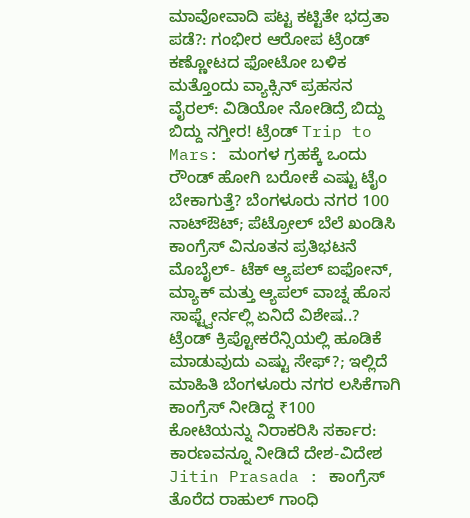ಮಾವೋವಾದಿ ಪಟ್ಟ ಕಟ್ಟಿತೇ ಭದ್ರತಾ ಪಡೆ?: ಗಂಭೀರ ಆರೋಪ ಟ್ರೆಂಡ್ ಕಣ್ಣೋಟದ ಫೋಟೋ ಬಳಿಕ ಮತ್ತೊಂದು ವ್ಯಾಕ್ಸಿನ್ ಪ್ರಹಸನ ವೈರಲ್: ವಿಡಿಯೋ ನೋಡಿದ್ರೆ ಬಿದ್ದು ಬಿದ್ದು ನಗ್ತೀರ! ಟ್ರೆಂಡ್ Trip to Mars: ಮಂಗಳ ಗ್ರಹಕ್ಕೆ ಒಂದು ರೌಂಡ್ ಹೋಗಿ ಬರೋಕೆ ಎಷ್ಟು ಟೈಂ ಬೇಕಾಗುತ್ತೆ? ಬೆಂಗಳೂರು ನಗರ 100 ನಾಟ್ಔಟ್; ಪೆಟ್ರೋಲ್ ಬೆಲೆ ಖಂಡಿಸಿ ಕಾಂಗ್ರೆಸ್ ವಿನೂತನ ಪ್ರತಿಭಟನೆ ಮೊಬೈಲ್- ಟೆಕ್ ಆ್ಯಪಲ್ ಐಫೋನ್, ಮ್ಯಾಕ್ ಮತ್ತು ಆ್ಯಪಲ್ ವಾಚ್ನ ಹೊಸ ಸಾಫ್ಟ್ವೇರ್ನಲ್ಲಿ ಏನಿದೆ ವಿಶೇಷ..? ಟ್ರೆಂಡ್ ಕ್ರಿಪ್ಟೋಕರೆನ್ಸಿಯಲ್ಲಿ ಹೂಡಿಕೆ ಮಾಡುವುದು ಎಷ್ಟು ಸೇಫ್?; ಇಲ್ಲಿದೆ ಮಾಹಿತಿ ಬೆಂಗಳೂರು ನಗರ ಲಸಿಕೆಗಾಗಿ ಕಾಂಗ್ರೆಸ್ ನೀಡಿದ್ದ ₹100 ಕೋಟಿಯನ್ನು ನಿರಾಕರಿಸಿ ಸರ್ಕಾರ: ಕಾರಣವನ್ನೂ ನೀಡಿದೆ ದೇಶ-ವಿದೇಶ Jitin Prasada : ಕಾಂಗ್ರೆಸ್ ತೊರೆದ ರಾಹುಲ್ ಗಾಂಧಿ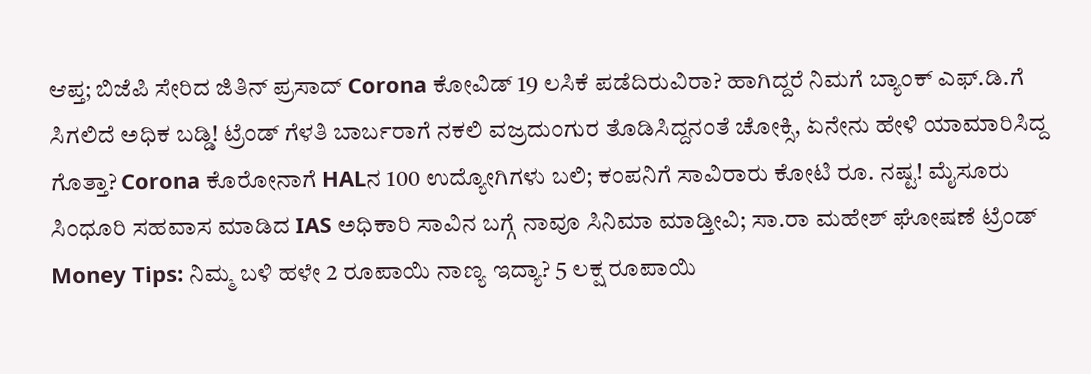ಆಪ್ತ; ಬಿಜೆಪಿ ಸೇರಿದ ಜಿತಿನ್ ಪ್ರಸಾದ್ Corona ಕೋವಿಡ್ 19 ಲಸಿಕೆ ಪಡೆದಿರುವಿರಾ? ಹಾಗಿದ್ದರೆ ನಿಮಗೆ ಬ್ಯಾಂಕ್ ಎಫ್.ಡಿ.ಗೆ ಸಿಗಲಿದೆ ಅಧಿಕ ಬಡ್ಡಿ! ಟ್ರೆಂಡ್ ಗೆಳತಿ ಬಾರ್ಬರಾಗೆ ನಕಲಿ ವಜ್ರದುಂಗುರ ತೊಡಿಸಿದ್ದನಂತೆ ಚೋಕ್ಸಿ, ಏನೇನು ಹೇಳಿ ಯಾಮಾರಿಸಿದ್ದ ಗೊತ್ತಾ? Corona ಕೊರೋನಾಗೆ HALನ 100 ಉದ್ಯೋಗಿಗಳು ಬಲಿ; ಕಂಪನಿಗೆ ಸಾವಿರಾರು ಕೋಟಿ ರೂ. ನಷ್ಟ! ಮೈಸೂರು ಸಿಂಧೂರಿ ಸಹವಾಸ ಮಾಡಿದ IAS ಅಧಿಕಾರಿ ಸಾವಿನ ಬಗ್ಗೆ ನಾವೂ ಸಿನಿಮಾ ಮಾಡ್ತೀವಿ; ಸಾ.ರಾ ಮಹೇಶ್ ಘೋಷಣೆ ಟ್ರೆಂಡ್ Money Tips: ನಿಮ್ಮ ಬಳಿ ಹಳೇ 2 ರೂಪಾಯಿ ನಾಣ್ಯ ಇದ್ಯಾ? 5 ಲಕ್ಷ ರೂಪಾಯಿ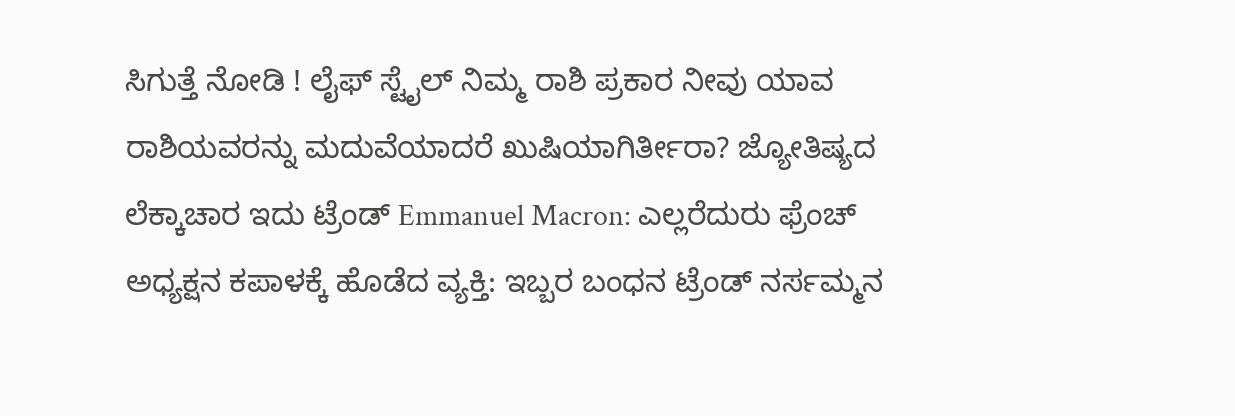ಸಿಗುತ್ತೆ ನೋಡಿ ! ಲೈಫ್ ಸ್ಟೈಲ್ ನಿಮ್ಮ ರಾಶಿ ಪ್ರಕಾರ ನೀವು ಯಾವ ರಾಶಿಯವರನ್ನು ಮದುವೆಯಾದರೆ ಖುಷಿಯಾಗಿರ್ತೀರಾ? ಜ್ಯೋತಿಷ್ಯದ ಲೆಕ್ಕಾಚಾರ ಇದು ಟ್ರೆಂಡ್ Emmanuel Macron: ಎಲ್ಲರೆದುರು ಫ್ರೆಂಚ್ ಅಧ್ಯಕ್ಷನ ಕಪಾಳಕ್ಕೆ ಹೊಡೆದ ವ್ಯಕ್ತಿ: ಇಬ್ಬರ ಬಂಧನ ಟ್ರೆಂಡ್ ನರ್ಸಮ್ಮನ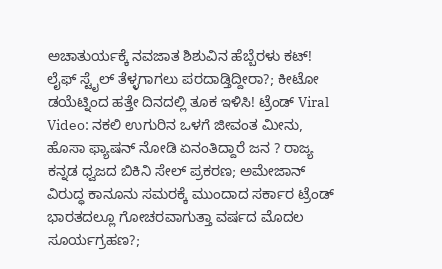ಅಚಾತುರ್ಯಕ್ಕೆ ನವಜಾತ ಶಿಶುವಿನ ಹೆಬ್ಬೆರಳು ಕಟ್! ಲೈಫ್ ಸ್ಟೈಲ್ ತೆಳ್ಳಗಾಗಲು ಪರದಾಡ್ತಿದ್ದೀರಾ?; ಕೀಟೋ ಡಯೆಟ್ನಿಂದ ಹತ್ತೇ ದಿನದಲ್ಲಿ ತೂಕ ಇಳಿಸಿ! ಟ್ರೆಂಡ್ Viral Video: ನಕಲಿ ಉಗುರಿನ ಒಳಗೆ ಜೀವಂತ ಮೀನು, ಹೊಸಾ ಫ್ಯಾಷನ್ ನೋಡಿ ಏನಂತಿದ್ದಾರೆ ಜನ ? ರಾಜ್ಯ ಕನ್ನಡ ಧ್ವಜದ ಬಿಕಿನಿ ಸೇಲ್ ಪ್ರಕರಣ; ಅಮೇಜಾನ್ ವಿರುದ್ಧ ಕಾನೂನು ಸಮರಕ್ಕೆ ಮುಂದಾದ ಸರ್ಕಾರ ಟ್ರೆಂಡ್ ಭಾರತದಲ್ಲೂ ಗೋಚರವಾಗುತ್ತಾ ವರ್ಷದ ಮೊದಲ ಸೂರ್ಯಗ್ರಹಣ?;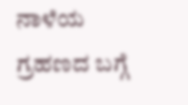ನಾಳೆಯ ಗ್ರಹಣದ ಬಗ್ಗೆ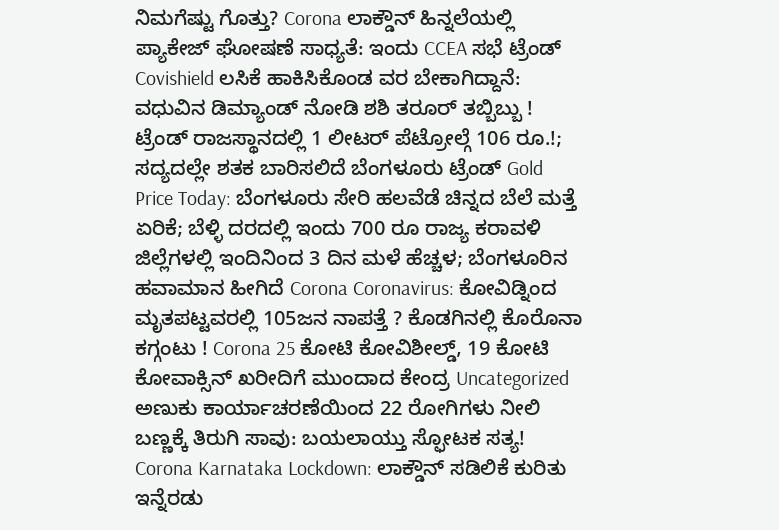ನಿಮಗೆಷ್ಟು ಗೊತ್ತು? Corona ಲಾಕ್ಡೌನ್ ಹಿನ್ನಲೆಯಲ್ಲಿ ಪ್ಯಾಕೇಜ್ ಘೋಷಣೆ ಸಾಧ್ಯತೆ: ಇಂದು CCEA ಸಭೆ ಟ್ರೆಂಡ್ Covishield ಲಸಿಕೆ ಹಾಕಿಸಿಕೊಂಡ ವರ ಬೇಕಾಗಿದ್ದಾನೆ: ವಧುವಿನ ಡಿಮ್ಯಾಂಡ್ ನೋಡಿ ಶಶಿ ತರೂರ್ ತಬ್ಬಿಬ್ಬು ! ಟ್ರೆಂಡ್ ರಾಜಸ್ಥಾನದಲ್ಲಿ 1 ಲೀಟರ್ ಪೆಟ್ರೋಲ್ಗೆ 106 ರೂ.!; ಸದ್ಯದಲ್ಲೇ ಶತಕ ಬಾರಿಸಲಿದೆ ಬೆಂಗಳೂರು ಟ್ರೆಂಡ್ Gold Price Today: ಬೆಂಗಳೂರು ಸೇರಿ ಹಲವೆಡೆ ಚಿನ್ನದ ಬೆಲೆ ಮತ್ತೆ ಏರಿಕೆ; ಬೆಳ್ಳಿ ದರದಲ್ಲಿ ಇಂದು 700 ರೂ ರಾಜ್ಯ ಕರಾವಳಿ ಜಿಲ್ಲೆಗಳಲ್ಲಿ ಇಂದಿನಿಂದ 3 ದಿನ ಮಳೆ ಹೆಚ್ಚಳ; ಬೆಂಗಳೂರಿನ ಹವಾಮಾನ ಹೀಗಿದೆ Corona Coronavirus: ಕೋವಿಡ್ನಿಂದ ಮೃತಪಟ್ಟವರಲ್ಲಿ 105ಜನ ನಾಪತ್ತೆ ? ಕೊಡಗಿನಲ್ಲಿ ಕೊರೊನಾ ಕಗ್ಗಂಟು ! Corona 25 ಕೋಟಿ ಕೋವಿಶೀಲ್ಡ್, 19 ಕೋಟಿ ಕೋವಾಕ್ಸಿನ್ ಖರೀದಿಗೆ ಮುಂದಾದ ಕೇಂದ್ರ Uncategorized ಅಣುಕು ಕಾರ್ಯಾಚರಣೆಯಿಂದ 22 ರೋಗಿಗಳು ನೀಲಿ ಬಣ್ಣಕ್ಕೆ ತಿರುಗಿ ಸಾವು: ಬಯಲಾಯ್ತು ಸ್ಫೋಟಕ ಸತ್ಯ! Corona Karnataka Lockdown: ಲಾಕ್ಡೌನ್ ಸಡಿಲಿಕೆ ಕುರಿತು ಇನ್ನೆರಡು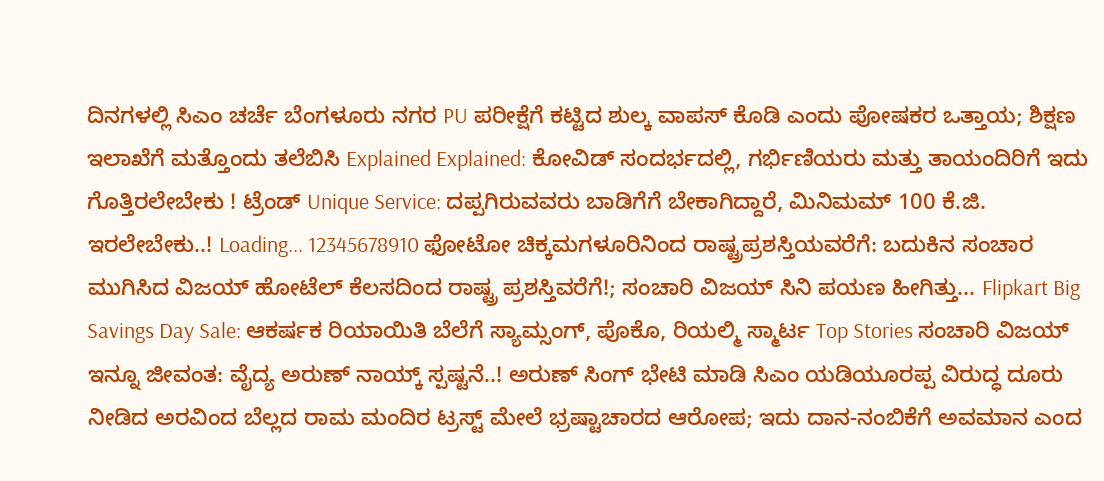ದಿನಗಳಲ್ಲಿ ಸಿಎಂ ಚರ್ಚೆ ಬೆಂಗಳೂರು ನಗರ PU ಪರೀಕ್ಷೆಗೆ ಕಟ್ಟಿದ ಶುಲ್ಕ ವಾಪಸ್ ಕೊಡಿ ಎಂದು ಪೋಷಕರ ಒತ್ತಾಯ; ಶಿಕ್ಷಣ ಇಲಾಖೆಗೆ ಮತ್ತೊಂದು ತಲೆಬಿಸಿ Explained Explained: ಕೋವಿಡ್ ಸಂದರ್ಭದಲ್ಲಿ, ಗರ್ಭಿಣಿಯರು ಮತ್ತು ತಾಯಂದಿರಿಗೆ ಇದು ಗೊತ್ತಿರಲೇಬೇಕು ! ಟ್ರೆಂಡ್ Unique Service: ದಪ್ಪಗಿರುವವರು ಬಾಡಿಗೆಗೆ ಬೇಕಾಗಿದ್ದಾರೆ, ಮಿನಿಮಮ್ 100 ಕೆ.ಜಿ. ಇರಲೇಬೇಕು..! Loading... 12345678910 ಫೋಟೋ ಚಿಕ್ಕಮಗಳೂರಿನಿಂದ ರಾಷ್ಟ್ರಪ್ರಶಸ್ತಿಯವರೆಗೆ: ಬದುಕಿನ ಸಂಚಾರ ಮುಗಿಸಿದ ವಿಜಯ್ ಹೋಟೆಲ್ ಕೆಲಸದಿಂದ ರಾಷ್ಟ್ರ ಪ್ರಶಸ್ತಿವರೆಗೆ!; ಸಂಚಾರಿ ವಿಜಯ್ ಸಿನಿ ಪಯಣ ಹೀಗಿತ್ತು... Flipkart Big Savings Day Sale: ಆಕರ್ಷಕ ರಿಯಾಯಿತಿ ಬೆಲೆಗೆ ಸ್ಯಾಮ್ಸಂಗ್, ಪೊಕೊ, ರಿಯಲ್ಮಿ ಸ್ಮಾರ್ಟ Top Stories ಸಂಚಾರಿ ವಿಜಯ್ ಇನ್ನೂ ಜೀವಂತ: ವೈದ್ಯ ಅರುಣ್ ನಾಯ್ಕ್ ಸ್ಪಷ್ಟನೆ..! ಅರುಣ್ ಸಿಂಗ್ ಭೇಟಿ ಮಾಡಿ ಸಿಎಂ ಯಡಿಯೂರಪ್ಪ ವಿರುದ್ಧ ದೂರು ನೀಡಿದ ಅರವಿಂದ ಬೆಲ್ಲದ ರಾಮ ಮಂದಿರ ಟ್ರಸ್ಟ್ ಮೇಲೆ ಭ್ರಷ್ಟಾಚಾರದ ಆರೋಪ; ಇದು ದಾನ-ನಂಬಿಕೆಗೆ ಅವಮಾನ ಎಂದ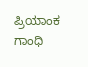ಪ್ರಿಯಾಂಕ ಗಾಂಧಿ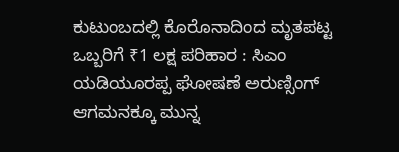ಕುಟುಂಬದಲ್ಲಿ ಕೊರೊನಾದಿಂದ ಮೃತಪಟ್ಟ ಒಬ್ಬರಿಗೆ ₹1 ಲಕ್ಷ ಪರಿಹಾರ : ಸಿಎಂ ಯಡಿಯೂರಪ್ಪ ಘೋಷಣೆ ಅರುಣ್ಸಿಂಗ್ ಆಗಮನಕ್ಕೂ ಮುನ್ನ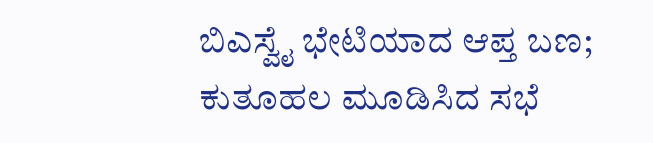ಬಿಎಸ್ವೈ ಭೇಟಿಯಾದ ಆಪ್ತ ಬಣ; ಕುತೂಹಲ ಮೂಡಿಸಿದ ಸಭೆ